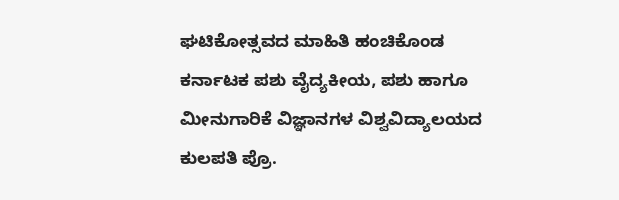ಘಟಿಕೋತ್ಸವದ ಮಾಹಿತಿ ಹಂಚಿಕೊಂಡ ಕರ್ನಾಟಕ ಪಶು ವೈದ್ಯಕೀಯ, ಪಶು ಹಾಗೂ ಮೀನುಗಾರಿಕೆ ವಿಜ್ಞಾನಗಳ ವಿಶ್ವವಿದ್ಯಾಲಯದ ಕುಲಪತಿ ಪ್ರೊ.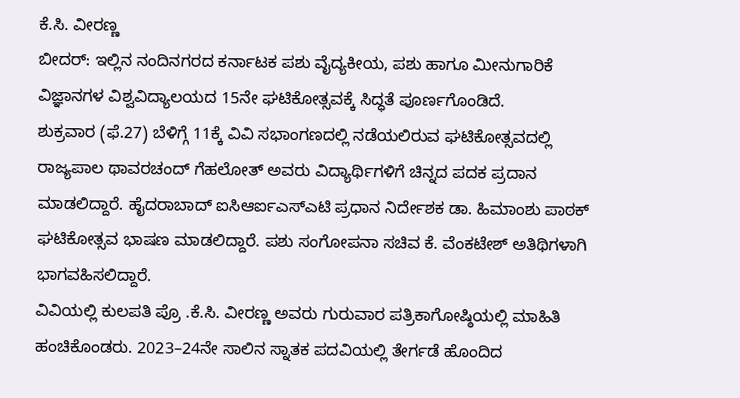ಕೆ.ಸಿ. ವೀರಣ್ಣ
ಬೀದರ್: ಇಲ್ಲಿನ ನಂದಿನಗರದ ಕರ್ನಾಟಕ ಪಶು ವೈದ್ಯಕೀಯ, ಪಶು ಹಾಗೂ ಮೀನುಗಾರಿಕೆ ವಿಜ್ಞಾನಗಳ ವಿಶ್ವವಿದ್ಯಾಲಯದ 15ನೇ ಘಟಿಕೋತ್ಸವಕ್ಕೆ ಸಿದ್ಧತೆ ಪೂರ್ಣಗೊಂಡಿದೆ.
ಶುಕ್ರವಾರ (ಫೆ.27) ಬೆಳಿಗ್ಗೆ 11ಕ್ಕೆ ವಿವಿ ಸಭಾಂಗಣದಲ್ಲಿ ನಡೆಯಲಿರುವ ಘಟಿಕೋತ್ಸವದಲ್ಲಿ ರಾಜ್ಯಪಾಲ ಥಾವರಚಂದ್ ಗೆಹಲೋತ್ ಅವರು ವಿದ್ಯಾರ್ಥಿಗಳಿಗೆ ಚಿನ್ನದ ಪದಕ ಪ್ರದಾನ ಮಾಡಲಿದ್ದಾರೆ. ಹೈದರಾಬಾದ್ ಐಸಿಆರ್ಐಎಸ್ಎಟಿ ಪ್ರಧಾನ ನಿರ್ದೇಶಕ ಡಾ. ಹಿಮಾಂಶು ಪಾಠಕ್ ಘಟಿಕೋತ್ಸವ ಭಾಷಣ ಮಾಡಲಿದ್ದಾರೆ. ಪಶು ಸಂಗೋಪನಾ ಸಚಿವ ಕೆ. ವೆಂಕಟೇಶ್ ಅತಿಥಿಗಳಾಗಿ ಭಾಗವಹಿಸಲಿದ್ದಾರೆ.
ವಿವಿಯಲ್ಲಿ ಕುಲಪತಿ ಪ್ರೊ .ಕೆ.ಸಿ. ವೀರಣ್ಣ ಅವರು ಗುರುವಾರ ಪತ್ರಿಕಾಗೋಷ್ಠಿಯಲ್ಲಿ ಮಾಹಿತಿ ಹಂಚಿಕೊಂಡರು. 2023–24ನೇ ಸಾಲಿನ ಸ್ನಾತಕ ಪದವಿಯಲ್ಲಿ ತೇರ್ಗಡೆ ಹೊಂದಿದ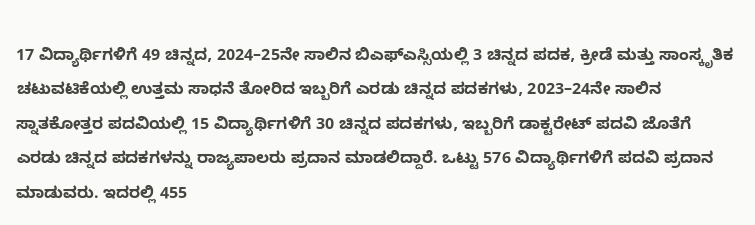17 ವಿದ್ಯಾರ್ಥಿಗಳಿಗೆ 49 ಚಿನ್ನದ, 2024–25ನೇ ಸಾಲಿನ ಬಿಎಫ್ಎಸ್ಸಿಯಲ್ಲಿ 3 ಚಿನ್ನದ ಪದಕ, ಕ್ರೀಡೆ ಮತ್ತು ಸಾಂಸ್ಕೃತಿಕ ಚಟುವಟಿಕೆಯಲ್ಲಿ ಉತ್ತಮ ಸಾಧನೆ ತೋರಿದ ಇಬ್ಬರಿಗೆ ಎರಡು ಚಿನ್ನದ ಪದಕಗಳು, 2023–24ನೇ ಸಾಲಿನ ಸ್ನಾತಕೋತ್ತರ ಪದವಿಯಲ್ಲಿ 15 ವಿದ್ಯಾರ್ಥಿಗಳಿಗೆ 30 ಚಿನ್ನದ ಪದಕಗಳು, ಇಬ್ಬರಿಗೆ ಡಾಕ್ಟರೇಟ್ ಪದವಿ ಜೊತೆಗೆ ಎರಡು ಚಿನ್ನದ ಪದಕಗಳನ್ನು ರಾಜ್ಯಪಾಲರು ಪ್ರದಾನ ಮಾಡಲಿದ್ದಾರೆ. ಒಟ್ಟು 576 ವಿದ್ಯಾರ್ಥಿಗಳಿಗೆ ಪದವಿ ಪ್ರದಾನ ಮಾಡುವರು. ಇದರಲ್ಲಿ 455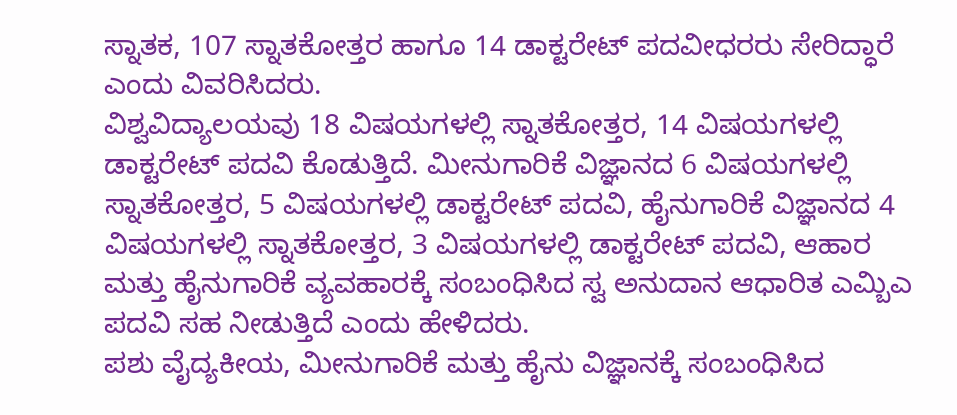ಸ್ನಾತಕ, 107 ಸ್ನಾತಕೋತ್ತರ ಹಾಗೂ 14 ಡಾಕ್ಟರೇಟ್ ಪದವೀಧರರು ಸೇರಿದ್ಧಾರೆ ಎಂದು ವಿವರಿಸಿದರು.
ವಿಶ್ವವಿದ್ಯಾಲಯವು 18 ವಿಷಯಗಳಲ್ಲಿ ಸ್ನಾತಕೋತ್ತರ, 14 ವಿಷಯಗಳಲ್ಲಿ ಡಾಕ್ಟರೇಟ್ ಪದವಿ ಕೊಡುತ್ತಿದೆ. ಮೀನುಗಾರಿಕೆ ವಿಜ್ಞಾನದ 6 ವಿಷಯಗಳಲ್ಲಿ ಸ್ನಾತಕೋತ್ತರ, 5 ವಿಷಯಗಳಲ್ಲಿ ಡಾಕ್ಟರೇಟ್ ಪದವಿ, ಹೈನುಗಾರಿಕೆ ವಿಜ್ಞಾನದ 4 ವಿಷಯಗಳಲ್ಲಿ ಸ್ನಾತಕೋತ್ತರ, 3 ವಿಷಯಗಳಲ್ಲಿ ಡಾಕ್ಟರೇಟ್ ಪದವಿ, ಆಹಾರ ಮತ್ತು ಹೈನುಗಾರಿಕೆ ವ್ಯವಹಾರಕ್ಕೆ ಸಂಬಂಧಿಸಿದ ಸ್ವ ಅನುದಾನ ಆಧಾರಿತ ಎಮ್ಬಿಎ ಪದವಿ ಸಹ ನೀಡುತ್ತಿದೆ ಎಂದು ಹೇಳಿದರು.
ಪಶು ವೈದ್ಯಕೀಯ, ಮೀನುಗಾರಿಕೆ ಮತ್ತು ಹೈನು ವಿಜ್ಞಾನಕ್ಕೆ ಸಂಬಂಧಿಸಿದ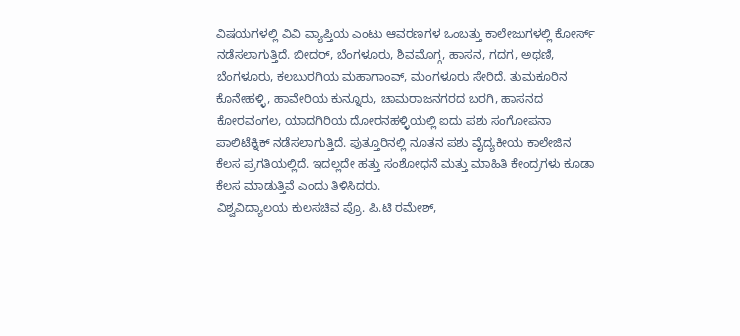ವಿಷಯಗಳಲ್ಲಿ ವಿವಿ ವ್ಯಾಪ್ತಿಯ ಎಂಟು ಆವರಣಗಳ ಒಂಬತ್ತು ಕಾಲೇಜುಗಳಲ್ಲಿ ಕೋರ್ಸ್ ನಡೆಸಲಾಗುತ್ತಿದೆ. ಬೀದರ್, ಬೆಂಗಳೂರು, ಶಿವಮೊಗ್ಗ, ಹಾಸನ, ಗದಗ, ಅಥಣಿ, ಬೆಂಗಳೂರು, ಕಲಬುರಗಿಯ ಮಹಾಗಾಂವ್, ಮಂಗಳೂರು ಸೇರಿದೆ. ತುಮಕೂರಿನ ಕೊನೇಹಳ್ಳಿ, ಹಾವೇರಿಯ ಕುನ್ನೂರು, ಚಾಮರಾಜನಗರದ ಬರಗಿ, ಹಾಸನದ ಕೋರವಂಗಲ, ಯಾದಗಿರಿಯ ದೋರನಹಳ್ಳಿಯಲ್ಲಿ ಐದು ಪಶು ಸಂಗೋಪನಾ ಪಾಲಿಟೆಕ್ನಿಕ್ ನಡೆಸಲಾಗುತ್ತಿದೆ. ಪುತ್ತೂರಿನಲ್ಲಿ ನೂತನ ಪಶು ವೈದ್ಯಕೀಯ ಕಾಲೇಜಿನ ಕೆಲಸ ಪ್ರಗತಿಯಲ್ಲಿದೆ. ಇದಲ್ಲದೇ ಹತ್ತು ಸಂಶೋಧನೆ ಮತ್ತು ಮಾಹಿತಿ ಕೇಂದ್ರಗಳು ಕೂಡಾ ಕೆಲಸ ಮಾಡುತ್ತಿವೆ ಎಂದು ತಿಳಿಸಿದರು.
ವಿಶ್ವವಿದ್ಯಾಲಯ ಕುಲಸಚಿವ ಪ್ರೊ. ಪಿ.ಟಿ ರಮೇಶ್,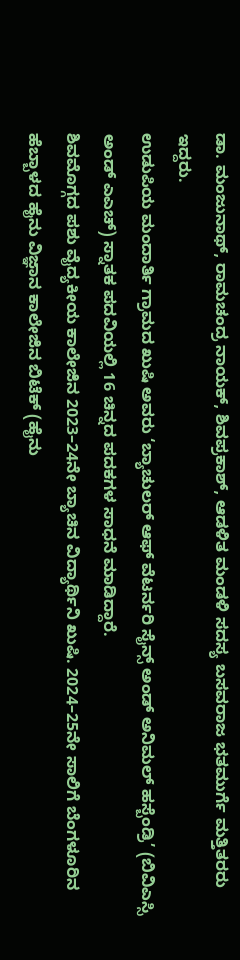ಡಾ. ಮಂಜುನಾಥ್, ರಾಮಚಂದ್ರ ನಾಯಕ್, ಶಿವಪ್ರಕಾಶ್, ಆಡಳಿತ ಮಂಡಳಿ ಸದಸ್ಯ ಬಸವರಾಜ ಭತಮುರ್ಗೆ ಮತ್ತಿತರರು ಇದ್ದರು.
ಉಡುಪಿಯ ಮಂದಾರ್ತಿ ಗ್ರಾಮದ ಖುಷಿ ಅವರು ‘ಬ್ಯಾಚುಲರ್ ಆಫ್ ವೆಟರ್ನರಿ ಸೈನ್ಸ್ ಅಂಡ್ ಅನಿಮಲ್ ಹಸ್ಬೆಂಡ್ರಿ’ (ಬಿವಿಎಸ್ಸಿ ಅಂಡ್ ಎಎಚ್) ಸ್ನಾತಕ ಪದವಿಯಲ್ಲಿ 16 ಚಿನ್ನದ ಪದಕಗಳ ಸಾಧನೆ ಮಾಡಿದ್ದಾರೆ.
ಶಿವಮೊಗ್ಗದ ಪಶು ವೈದ್ಯಕೀಯ ಕಾಲೇಜಿನ 2023–24ನೇ ಬ್ಯಾಚಿನ ವಿದ್ಯಾರ್ಥಿನಿ ಖುಷಿ. 2024–25ನೇ ಸಾಲಿಗೆ ಬೆಂಗಳೂರಿನ ಹೆಬ್ಬಾಳದ ಹೈನು ವಿಜ್ಞಾನ ಕಾಲೇಜಿನ ಬಿಟೆಕ್ (ಹೈನು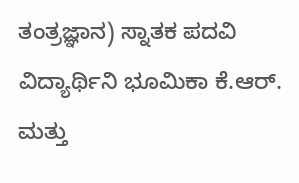ತಂತ್ರಜ್ಞಾನ) ಸ್ನಾತಕ ಪದವಿ ವಿದ್ಯಾರ್ಥಿನಿ ಭೂಮಿಕಾ ಕೆ.ಆರ್. ಮತ್ತು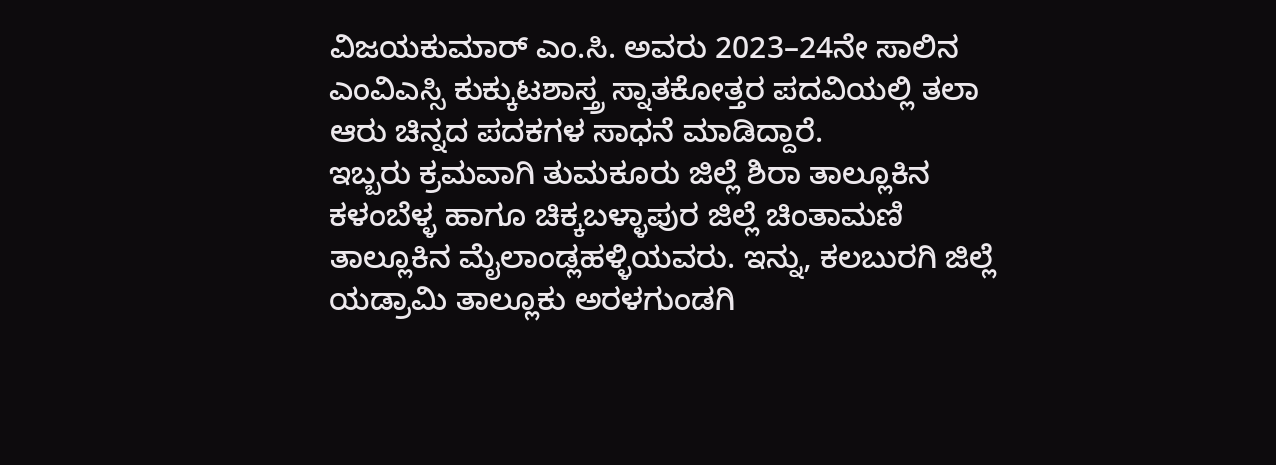ವಿಜಯಕುಮಾರ್ ಎಂ.ಸಿ. ಅವರು 2023–24ನೇ ಸಾಲಿನ ಎಂವಿಎಸ್ಸಿ ಕುಕ್ಕುಟಶಾಸ್ತ್ರ ಸ್ನಾತಕೋತ್ತರ ಪದವಿಯಲ್ಲಿ ತಲಾ ಆರು ಚಿನ್ನದ ಪದಕಗಳ ಸಾಧನೆ ಮಾಡಿದ್ದಾರೆ.
ಇಬ್ಬರು ಕ್ರಮವಾಗಿ ತುಮಕೂರು ಜಿಲ್ಲೆ ಶಿರಾ ತಾಲ್ಲೂಕಿನ ಕಳಂಬೆಳ್ಳ ಹಾಗೂ ಚಿಕ್ಕಬಳ್ಳಾಪುರ ಜಿಲ್ಲೆ ಚಿಂತಾಮಣಿ ತಾಲ್ಲೂಕಿನ ಮೈಲಾಂಡ್ಲಹಳ್ಳಿಯವರು. ಇನ್ನು, ಕಲಬುರಗಿ ಜಿಲ್ಲೆ ಯಡ್ರಾಮಿ ತಾಲ್ಲೂಕು ಅರಳಗುಂಡಗಿ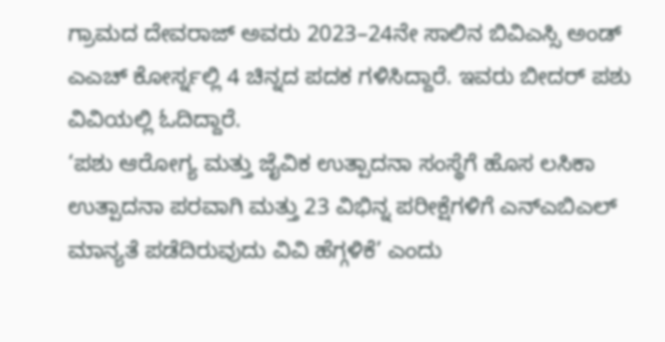ಗ್ರಾಮದ ದೇವರಾಜ್ ಅವರು 2023–24ನೇ ಸಾಲಿನ ಬಿವಿಎಸ್ಸಿ ಅಂಡ್ ಎಎಚ್ ಕೋರ್ಸ್ನಲ್ಲಿ 4 ಚಿನ್ನದ ಪದಕ ಗಳಿಸಿದ್ದಾರೆ. ಇವರು ಬೀದರ್ ಪಶು ವಿವಿಯಲ್ಲಿ ಓದಿದ್ದಾರೆ.
‘ಪಶು ಆರೋಗ್ಯ ಮತ್ತು ಜೈವಿಕ ಉತ್ಪಾದನಾ ಸಂಸ್ಥೆಗೆ ಹೊಸ ಲಸಿಕಾ ಉತ್ಪಾದನಾ ಪರವಾಗಿ ಮತ್ತು 23 ವಿಭಿನ್ನ ಪರೀಕ್ಷೆಗಳಿಗೆ ಎನ್ಎಬಿಎಲ್ ಮಾನ್ಯತೆ ಪಡೆದಿರುವುದು ವಿವಿ ಹೆಗ್ಗಳಿಕೆ’ ಎಂದು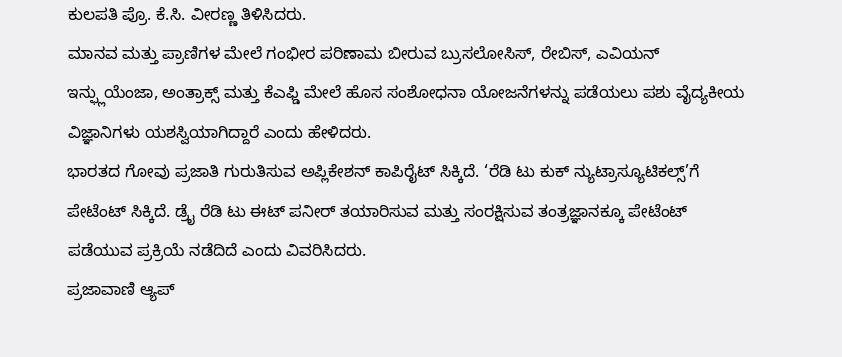ಕುಲಪತಿ ಪ್ರೊ. ಕೆ.ಸಿ. ವೀರಣ್ಣ ತಿಳಿಸಿದರು.
ಮಾನವ ಮತ್ತು ಪ್ರಾಣಿಗಳ ಮೇಲೆ ಗಂಭೀರ ಪರಿಣಾಮ ಬೀರುವ ಬ್ರುಸಲೋಸಿಸ್, ರೇಬಿಸ್, ಎವಿಯನ್ ಇನ್ಫ್ಲುಯೆಂಜಾ, ಅಂತ್ರಾಕ್ಸ್ ಮತ್ತು ಕೆಎಫ್ಡಿ ಮೇಲೆ ಹೊಸ ಸಂಶೋಧನಾ ಯೋಜನೆಗಳನ್ನು ಪಡೆಯಲು ಪಶು ವೈದ್ಯಕೀಯ ವಿಜ್ಞಾನಿಗಳು ಯಶಸ್ವಿಯಾಗಿದ್ದಾರೆ ಎಂದು ಹೇಳಿದರು.
ಭಾರತದ ಗೋವು ಪ್ರಜಾತಿ ಗುರುತಿಸುವ ಅಪ್ಲಿಕೇಶನ್ ಕಾಪಿರೈಟ್ ಸಿಕ್ಕಿದೆ. ‘ರೆಡಿ ಟು ಕುಕ್ ನ್ಯುಟ್ರಾಸ್ಯೂಟಿಕಲ್ಸ್’ಗೆ ಪೇಟೆಂಟ್ ಸಿಕ್ಕಿದೆ. ಡ್ರೈ ರೆಡಿ ಟು ಈಟ್ ಪನೀರ್ ತಯಾರಿಸುವ ಮತ್ತು ಸಂರಕ್ಷಿಸುವ ತಂತ್ರಜ್ಞಾನಕ್ಕೂ ಪೇಟೆಂಟ್ ಪಡೆಯುವ ಪ್ರಕ್ರಿಯೆ ನಡೆದಿದೆ ಎಂದು ವಿವರಿಸಿದರು.
ಪ್ರಜಾವಾಣಿ ಆ್ಯಪ್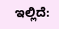ಇಲ್ಲಿದೆ: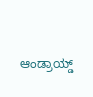ಆಂಡ್ರಾಯ್ಡ್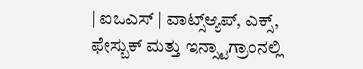| ಐಒಎಸ್ | ವಾಟ್ಸ್ಆ್ಯಪ್, ಎಕ್ಸ್, ಫೇಸ್ಬುಕ್ ಮತ್ತು ಇನ್ಸ್ಟಾಗ್ರಾಂನಲ್ಲಿ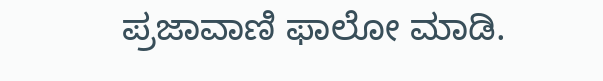ಪ್ರಜಾವಾಣಿ ಫಾಲೋ ಮಾಡಿ.